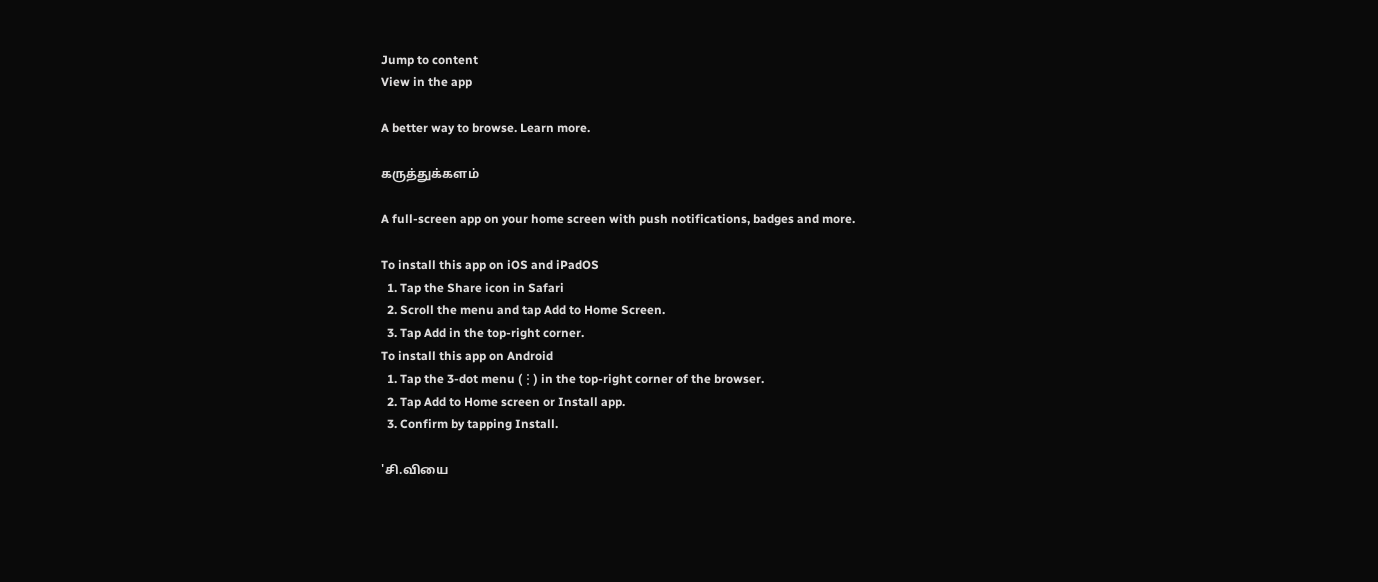Jump to content
View in the app

A better way to browse. Learn more.

கருத்துக்களம்

A full-screen app on your home screen with push notifications, badges and more.

To install this app on iOS and iPadOS
  1. Tap the Share icon in Safari
  2. Scroll the menu and tap Add to Home Screen.
  3. Tap Add in the top-right corner.
To install this app on Android
  1. Tap the 3-dot menu (⋮) in the top-right corner of the browser.
  2. Tap Add to Home screen or Install app.
  3. Confirm by tapping Install.

'சி.வியை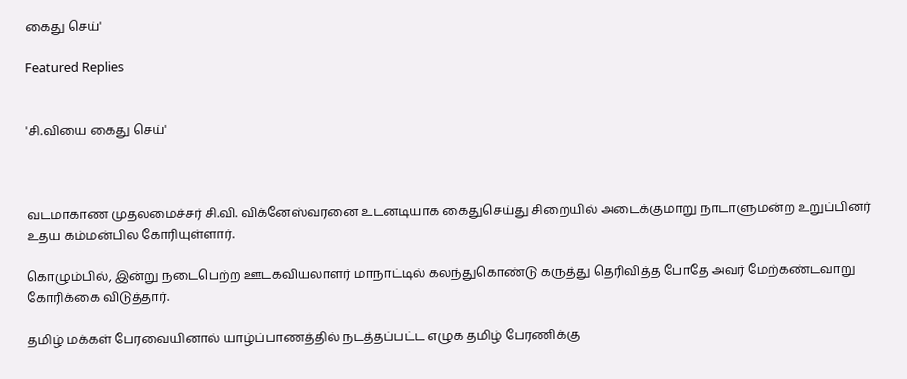கைது செய்'

Featured Replies


'சி.வியை கைது செய்'



வடமாகாண முதலமைச்சர் சி.வி. விக்னேஸ்வரனை உடனடியாக கைதுசெய்து சிறையில் அடைக்குமாறு நாடாளுமன்ற உறுப்பினர் உதய கம்மன்பில கோரியுள்ளார்.

கொழும்பில், இன்று நடைபெற்ற ஊடகவியலாளர் மாநாட்டில் கலந்துகொண்டு கருத்து தெரிவித்த போதே அவர் மேற்கண்டவாறு கோரிக்கை விடுத்தார்.

தமிழ் மக்கள் பேரவையினால் யாழ்ப்பாணத்தில் நடத்தப்பட்ட எழுக தமிழ் பேரணிக்கு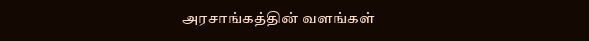அரசாங்கத்தின் வளங்கள்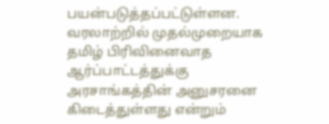பயன்படுத்தப்பட்டுள்ளன. வரலாற்றில் முதல்முறையாக தமிழ் பிரிவினைவாத ஆர்ப்பாட்டத்துக்கு அரசாங்கத்தின் அனுசரனை கிடைத்துள்ளது என்றும்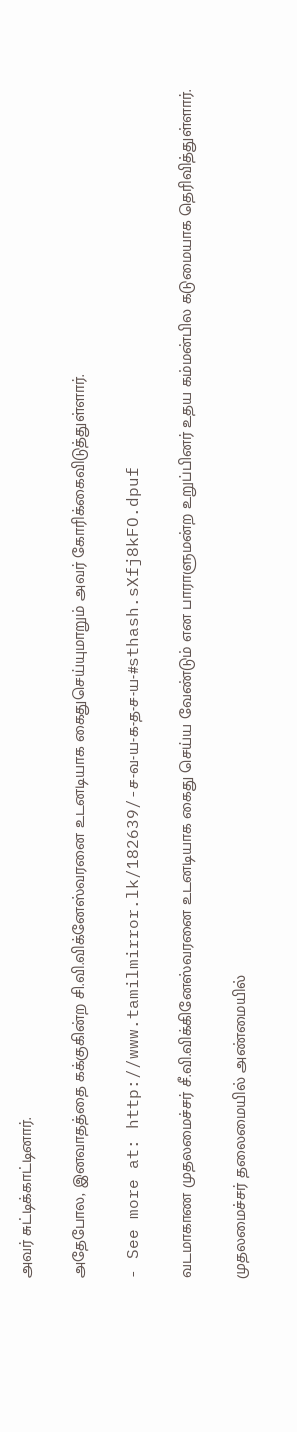அவர் சுட்டிக்காட்டினார்.

அதேபோல, இனவாதத்தை கக்குகின்ற சி.வி.விக்னேஸ்வரனை உடனடியாக கைதுசெய்யுமாறும் அவர் கோரிக்கைவிடுத்துள்ளார்.

- See more at: http://www.tamilmirror.lk/182639/-ச-வ-ய-க-த-ச-ய-#sthash.sXfj8kFO.dpuf

வடமாகாண முதலமைச்சர் சீ.வி.விக்கினேஸ்வரனை உடனடியாக கைது செய்ய வேண்டும் என பாராளுமன்ற உறுப்பினர் உதய கம்மன்பில கடுமையாக தெரிவித்துள்ளார்.

முதலமைச்சர் தலைமையில் அண்மையில்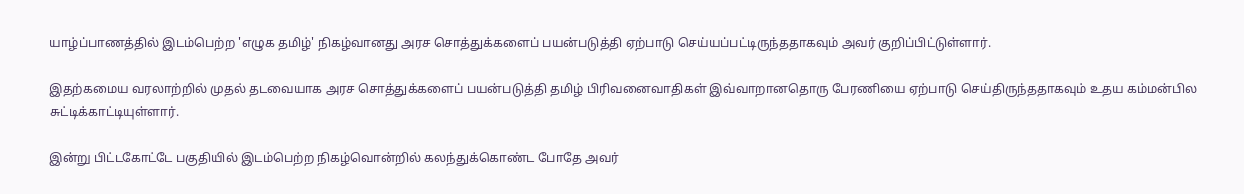யாழ்ப்பாணத்தில் இடம்பெற்ற 'எழுக தமிழ்' நிகழ்வானது அரச சொத்துக்களைப் பயன்படுத்தி ஏற்பாடு செய்யப்பட்டிருந்ததாகவும் அவர் குறிப்பிட்டுள்ளார்.

இதற்கமைய வரலாற்றில் முதல் தடவையாக அரச சொத்துக்களைப் பயன்படுத்தி தமிழ் பிரிவனைவாதிகள் இவ்வாறானதொரு பேரணியை ஏற்பாடு செய்திருந்ததாகவும் உதய கம்மன்பில சுட்டிக்காட்டியுள்ளார்.

இன்று பிட்டகோட்டே பகுதியில் இடம்பெற்ற நிகழ்வொன்றில் கலந்துக்கொண்ட போதே அவர்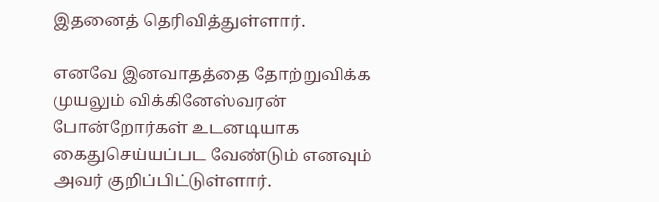இதனைத் தெரிவித்துள்ளார்.

எனவே இனவாதத்தை தோற்றுவிக்க முயலும் விக்கினேஸ்வரன் போன்றோர்கள் உடனடியாக கைதுசெய்யப்பட வேண்டும் எனவும் அவர் குறிப்பிட்டுள்ளார்.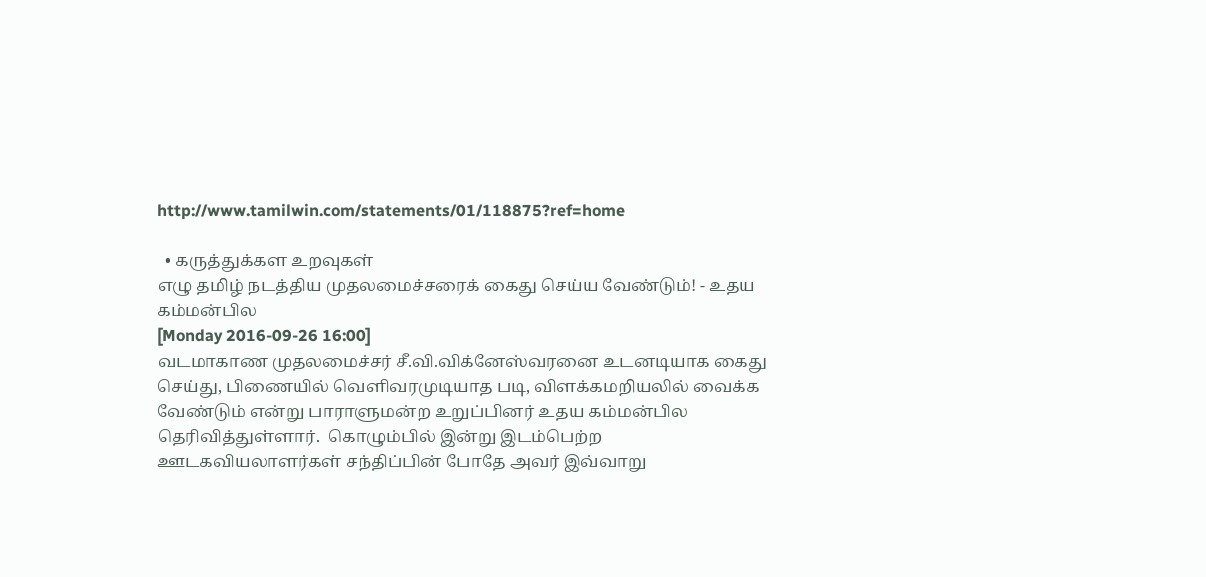http://www.tamilwin.com/statements/01/118875?ref=home

  • கருத்துக்கள உறவுகள்
எழு தமிழ் நடத்திய முதலமைச்சரைக் கைது செய்ய வேண்டும்! - உதய கம்மன்பில
[Monday 2016-09-26 16:00]
வடமாகாண முதலமைச்சர் சீ.வி.விக்னேஸ்வரனை உடனடியாக கைது செய்து, பிணையில் வௌிவரமுடியாத படி, விளக்கமறியலில் வைக்க வேண்டும் என்று பாராளுமன்ற உறுப்பினர் உதய கம்மன்பில தெரிவித்துள்ளார்.  கொழும்பில் இன்று இடம்பெற்ற ஊடகவியலாளர்கள் சந்திப்பின் போதே அவர் இவ்வாறு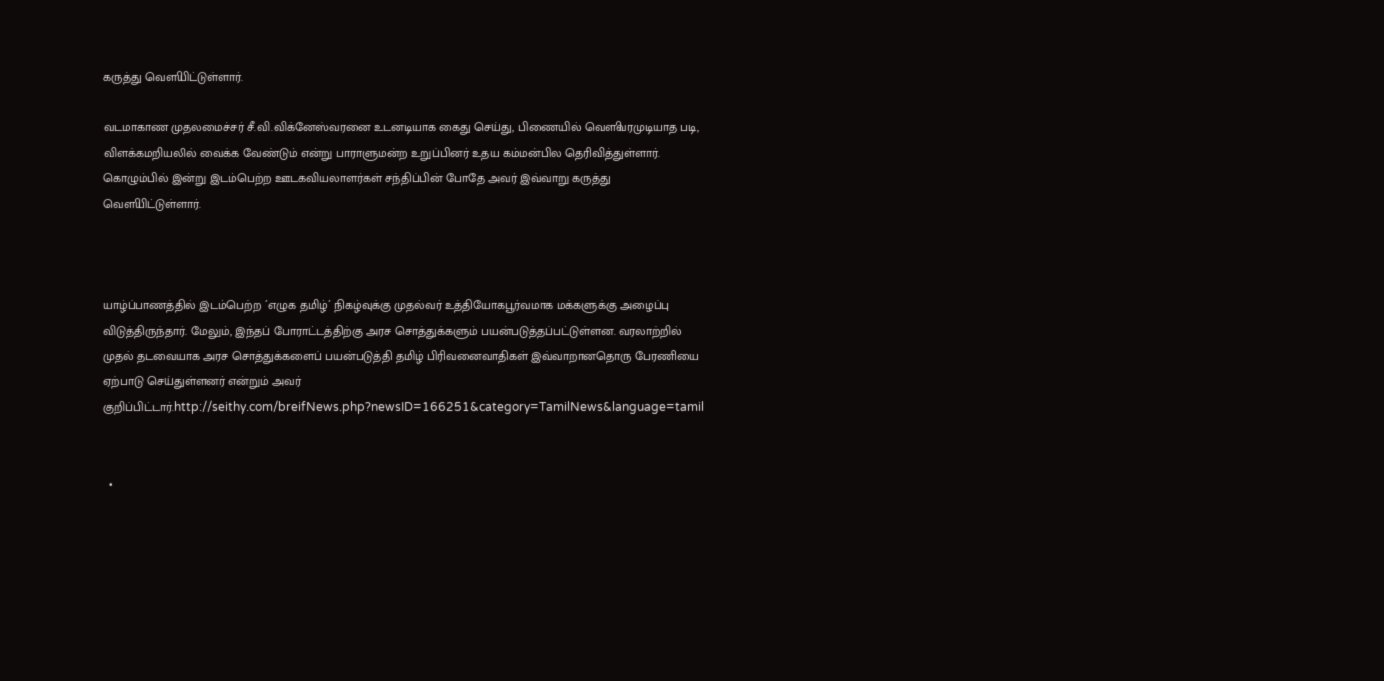கருத்து வௌியிட்டுள்ளார்.

வடமாகாண முதலமைச்சர் சீ.வி.விக்னேஸ்வரனை உடனடியாக கைது செய்து, பிணையில் வௌிவரமுடியாத படி, விளக்கமறியலில் வைக்க வேண்டும் என்று பாராளுமன்ற உறுப்பினர் உதய கம்மன்பில தெரிவித்துள்ளார். கொழும்பில் இன்று இடம்பெற்ற ஊடகவியலாளர்கள் சந்திப்பின் போதே அவர் இவ்வாறு கருத்து வௌியிட்டுள்ளார்.



யாழ்ப்பாணத்தில் இடம்பெற்ற ´எழுக தமிழ்´ நிகழ்வுக்கு முதல்வர் உத்தியோகபூர்வமாக மக்களுக்கு அழைப்பு விடுத்திருந்தார். மேலும், இந்தப் போராட்டத்திற்கு அரச சொத்துக்களும் பயன்படுத்தப்பட்டுள்ளன. வரலாற்றில் முதல் தடவையாக அரச சொத்துக்களைப் பயன்படுத்தி தமிழ் பிரிவனைவாதிகள் இவ்வாறானதொரு பேரணியை ஏற்பாடு செய்துள்ளனர் என்றும் அவர் குறிப்பிட்டார்.http://seithy.com/breifNews.php?newsID=166251&category=TamilNews&language=tamil


  •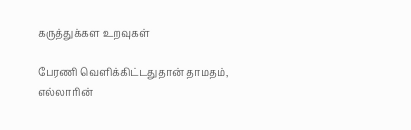கருத்துக்கள உறவுகள்

பேரணி வெளிக்கிட்டதுதான் தாமதம், எல்லாரின்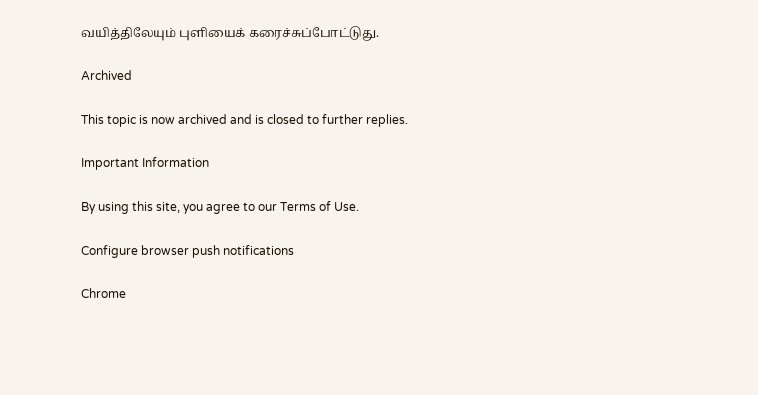வயித்திலேயும் புளியைக் கரைச்சுப்போட்டுது.

Archived

This topic is now archived and is closed to further replies.

Important Information

By using this site, you agree to our Terms of Use.

Configure browser push notifications

Chrome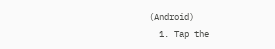(Android)
  1. Tap the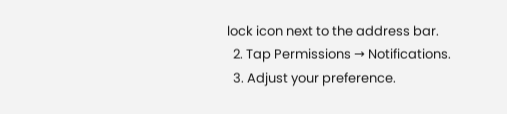lock icon next to the address bar.
  2. Tap Permissions → Notifications.
  3. Adjust your preference.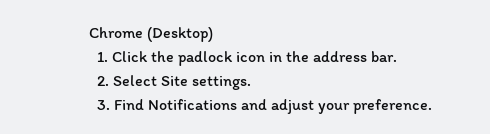Chrome (Desktop)
  1. Click the padlock icon in the address bar.
  2. Select Site settings.
  3. Find Notifications and adjust your preference.